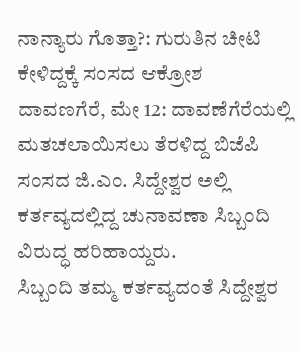ನಾನ್ಯಾರು ಗೊತ್ತಾ?: ಗುರುತಿನ ಚೀಟಿ ಕೇಳಿದ್ದಕ್ಕೆ ಸಂಸದ ಆಕ್ರೋಶ
ದಾವಣಗೆರೆ, ಮೇ 12: ದಾವಣೆಗೆರೆಯಲ್ಲಿ ಮತಚಲಾಯಿಸಲು ತೆರಳಿದ್ದ ಬಿಜೆಪಿ ಸಂಸದ ಜಿ.ಎಂ. ಸಿದ್ದೇಶ್ವರ ಅಲ್ಲಿ ಕರ್ತವ್ಯದಲ್ಲಿದ್ದ ಚುನಾವಣಾ ಸಿಬ್ಬಂದಿ ವಿರುದ್ಧ ಹರಿಹಾಯ್ದರು.
ಸಿಬ್ಬಂದಿ ತಮ್ಮ ಕರ್ತವ್ಯದಂತೆ ಸಿದ್ದೇಶ್ವರ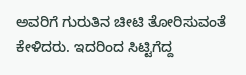ಅವರಿಗೆ ಗುರುತಿನ ಚೀಟಿ ತೋರಿಸುವಂತೆ ಕೇಳಿದರು. ಇದರಿಂದ ಸಿಟ್ಟಿಗೆದ್ದ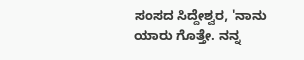ಸಂಸದ ಸಿದ್ದೇಶ್ವರ, 'ನಾನು ಯಾರು ಗೊತ್ತೇ. ನನ್ನ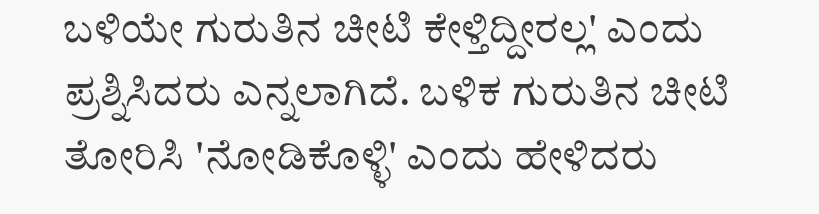ಬಳಿಯೇ ಗುರುತಿನ ಚೀಟಿ ಕೇಳ್ತಿದ್ದೀರಲ್ಲ' ಎಂದು ಪ್ರಶ್ನಿಸಿದರು ಎನ್ನಲಾಗಿದೆ. ಬಳಿಕ ಗುರುತಿನ ಚೀಟಿ ತೋರಿಸಿ 'ನೋಡಿಕೊಳ್ಳಿ' ಎಂದು ಹೇಳಿದರು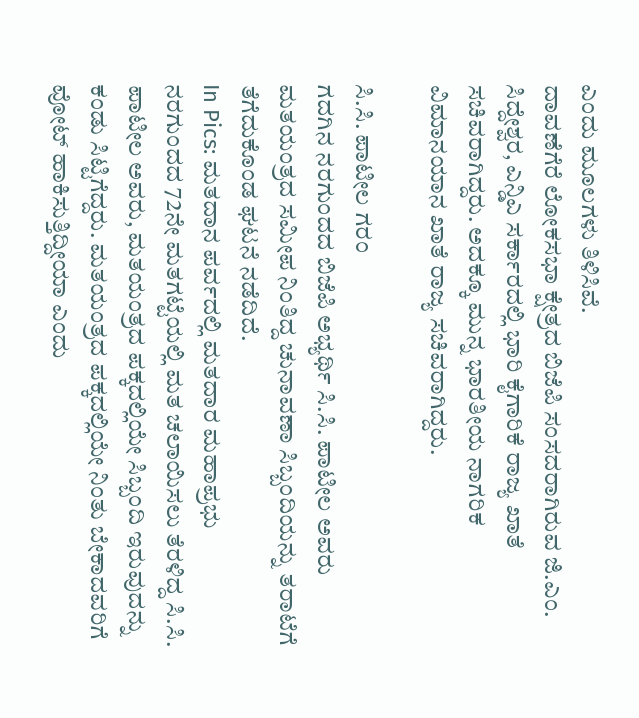ಎಂದು ಮೂಲಗಳು ತಿಳಿಸಿವೆ.
ದಾವಣೆಗೆರೆ ಲೋಕಸಭಾ ಕ್ಷೇತ್ರದ ಬಿಜೆಪಿ ಸಂಸದರಾಗಿರುವ ಜಿ.ಎಂ. ಸಿದ್ದೇಶ್ವರ, ಎನ್ಡಿಎ ಸರ್ಕಾರದಲ್ಲಿ ಭಾರಿ ಕೈಗಾರಿಕೆ ರಾಜ್ಯ ಖಾತೆ ಸಚಿವರಾಗಿದ್ದರು. ಅದಕ್ಕೂ ಮುನ್ನ ಭಾರತೀಯ ನಾಗರಿಕ ವಿಮಾನಯಾನ ಖಾತೆ ರಾಜ್ಯ ಸಚಿವರಾಗಿದ್ದರು.

ಸಿ.ಸಿ. ಪಾಟೀಲ ಗರಂ
ಗದಗಿನ ನರಗುಂದದ ಬಿಜೆಪಿ ಅಭ್ಯರ್ಥಿ ಸಿ.ಸಿ. ಪಾಟೀಲ ಅವರು ಮತಯಂತ್ರದ ಸಮೀಪ ನಿಂತಿದ್ದ ಚುನಾವಣಾ ಸಿಬ್ಬಂದಿಯನ್ನು ತರಾಟೆಗೆ ತೆಗೆದುಕೊಂಡ ಘಟನೆ ನಡೆದಿದೆ.
In Pics: ಮತದಾನ ಪರ್ವದಲ್ಲಿ ಮತದಾರ ಮಹಾಪ್ರಭು
ನರಗುಂದದ 72ನೇ ಮತಗಟ್ಟೆಯಲ್ಲಿ ಮತ ಚಲಾಯಿಸಲು ತೆರಳಿದ್ದ ಸಿ.ಸಿ. ಪಾಟೀಲ ಅವರು, ಮತಯಂತ್ರದ ಪಕ್ಕದಲ್ಲಿಯೇ ಸಿಬ್ಬಂದಿ ಇರುವುದನ್ನು ಕಂಡು ಸಿಟ್ಟಿಗೆದ್ದರು. ಮತಯಂತ್ರದ ಪಕ್ಕದಲ್ಲಿಯೇ ನಿಂತು ಬೇಕಾದವರಿಗೆ ವೋಟ್ ಹಾಕಿಸುತ್ತಿದ್ದೀಯಾ ಎಂದು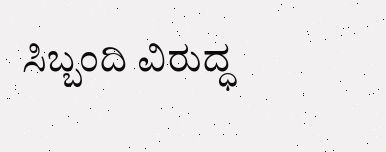ಸಿಬ್ಬಂದಿ ವಿರುದ್ಧ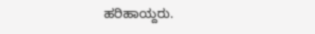ಹರಿಹಾಯ್ದರು.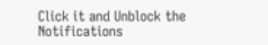Click it and Unblock the Notifications